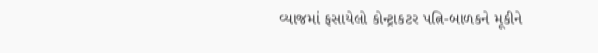વ્યાજમાં ફસાયેલો કોન્ટ્રાકટર પત્નિ-બાળકને મૂકીને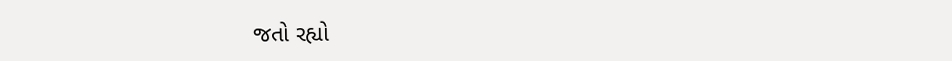જતો રહ્યો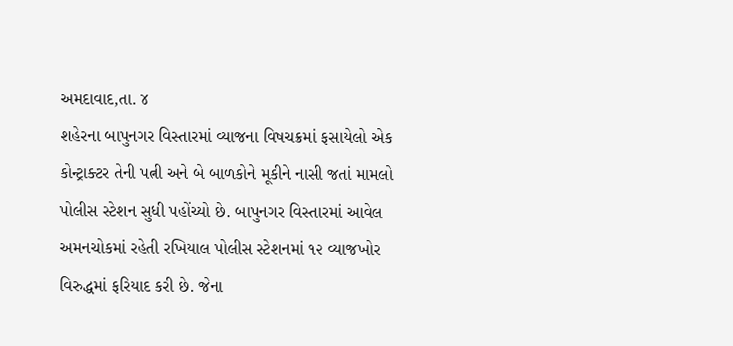અમદાવાદ,તા. ૪
શહેરના બાપુનગર વિસ્તારમાં વ્યાજના વિષચક્રમાં ફસાયેલો એક કોન્ટ્રાક્ટર તેની પત્ની અને બે બાળકોને મૂકીને નાસી જતાં મામલો પોલીસ સ્ટેશન સુધી પહોંચ્યો છે. બાપુનગર વિસ્તારમાં આવેલ અમનચોકમાં રહેતી રખિયાલ પોલીસ સ્ટેશનમાં ૧૨ વ્યાજખોર વિરુદ્ધમાં ફરિયાદ કરી છે. જેના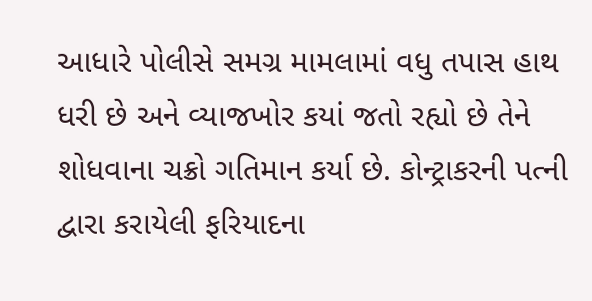આધારે પોલીસે સમગ્ર મામલામાં વધુ તપાસ હાથ ધરી છે અને વ્યાજખોર કયાં જતો રહ્યો છે તેને શોધવાના ચક્રો ગતિમાન કર્યા છે. કોન્ટ્રાકરની પત્ની દ્વારા કરાયેલી ફરિયાદના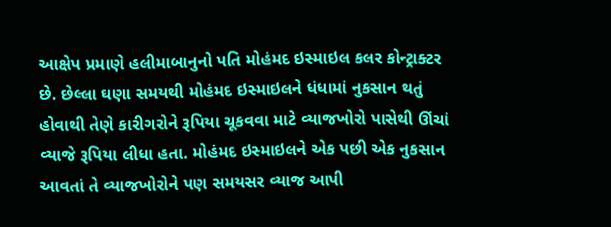આક્ષેપ પ્રમાણે હલીમાબાનુનો પતિ મોહંમદ ઇસ્માઇલ કલર કોન્ટ્રાક્ટર છે. છેલ્લા ઘણા સમયથી મોહંમદ ઇસ્માઇલને ધંધામાં નુકસાન થતું હોવાથી તેણે કારીગરોને રૂપિયા ચૂકવવા માટે વ્યાજખોરો પાસેથી ઊંચાં વ્યાજે રૂપિયા લીધા હતા. મોહંમદ ઇસ્માઇલને એક પછી એક નુકસાન આવતાં તે વ્યાજખોરોને પણ સમયસર વ્યાજ આપી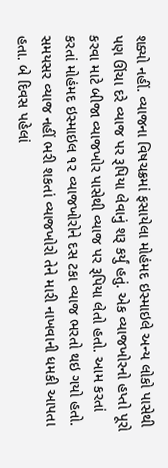શક્યો નહીં. વ્યાજના વિષચક્રમાં ફસાયેલા મોહંમદ ઇસ્માઇલે અન્ય લોકો પાસેથી પણ ઊંચા દરે વ્યાજ પર રૂપિયા લેવાનું શરૂ કર્યું હતું. એક વ્યાજખોરનો હપ્તો પૂરો કરવા માટે બીજા વ્યાજખોર પાસેથી વ્યાજ પર રૂપિયા લેતો હતો. આમ કરતાં કરતાં મોહંમદ ઇસ્માઇલ ૧૨ વ્યાજખોરોને દસ ટકા વ્યાજ ભરતો થઇ ગયો હતો. સમયસર વ્યાજ નહીં ભરી શકતાં વ્યાજખોરો તેને મારી નાખવાની ધમકી આપતા હતા. બે દિવસ પહેલાં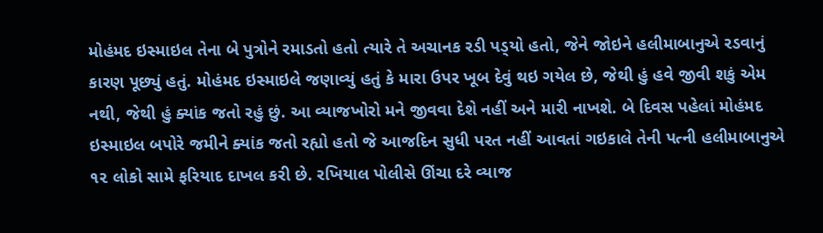મોહંમદ ઇસ્માઇલ તેના બે પુત્રોને રમાડતો હતો ત્યારે તે અચાનક રડી પડ્‌યો હતો, જેને જોઇને હલીમાબાનુએ રડવાનું કારણ પૂછ્યું હતું. મોહંમદ ઇસ્માઇલે જણાવ્યું હતું કે મારા ઉપર ખૂબ દેવું થઇ ગયેલ છે, જેથી હું હવે જીવી શકું એમ નથી, જેથી હું ક્યાંક જતો રહું છું. આ વ્યાજખોરો મને જીવવા દેશે નહીં અને મારી નાખશે. બે દિવસ પહેલાં મોહંમદ ઇસ્માઇલ બપોરે જમીને ક્યાંક જતો રહ્યો હતો જે આજદિન સુધી પરત નહીં આવતાં ગઇકાલે તેની પત્ની હલીમાબાનુએ ૧૨ લોકો સામે ફરિયાદ દાખલ કરી છે. રખિયાલ પોલીસે ઊંચા દરે વ્યાજ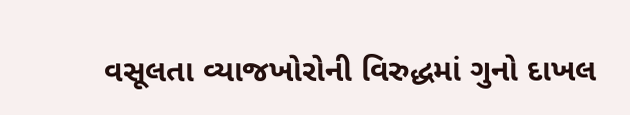વસૂલતા વ્યાજખોરોની વિરુદ્ધમાં ગુનો દાખલ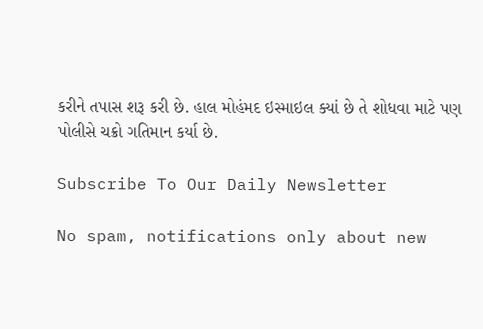કરીને તપાસ શરૂ કરી છે. હાલ મોહંમદ ઇસ્માઇલ ક્યાં છે તે શોધવા માટે પણ પોલીસે ચક્રો ગતિમાન કર્યા છે.

Subscribe To Our Daily Newsletter

No spam, notifications only about new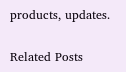products, updates.

Related Posts